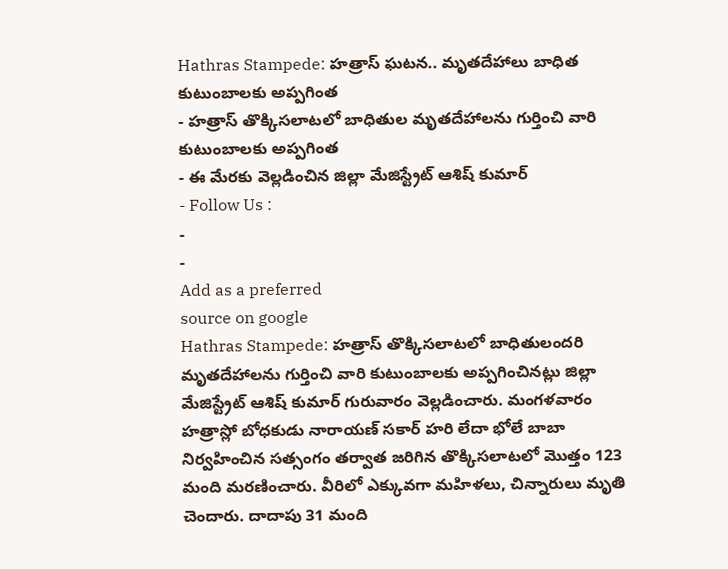Hathras Stampede: హత్రాస్ ఘటన.. మృతదేహాలు బాధిత కుటుంబాలకు అప్పగింత
- హత్రాస్ తొక్కిసలాటలో బాధితుల మృతదేహాలను గుర్తించి వారి కుటుంబాలకు అప్పగింత
- ఈ మేరకు వెల్లడించిన జిల్లా మేజిస్ట్రేట్ ఆశిష్ కుమార్
- Follow Us :
-
-
Add as a preferred
source on google
Hathras Stampede: హత్రాస్ తొక్కిసలాటలో బాధితులందరి మృతదేహాలను గుర్తించి వారి కుటుంబాలకు అప్పగించినట్లు జిల్లా మేజిస్ట్రేట్ ఆశిష్ కుమార్ గురువారం వెల్లడించారు. మంగళవారం హత్రాస్లో బోధకుడు నారాయణ్ సకార్ హరి లేదా భోలే బాబా నిర్వహించిన సత్సంగం తర్వాత జరిగిన తొక్కిసలాటలో మొత్తం 123 మంది మరణించారు. వీరిలో ఎక్కువగా మహిళలు, చిన్నారులు మృతి చెందారు. దాదాపు 31 మంది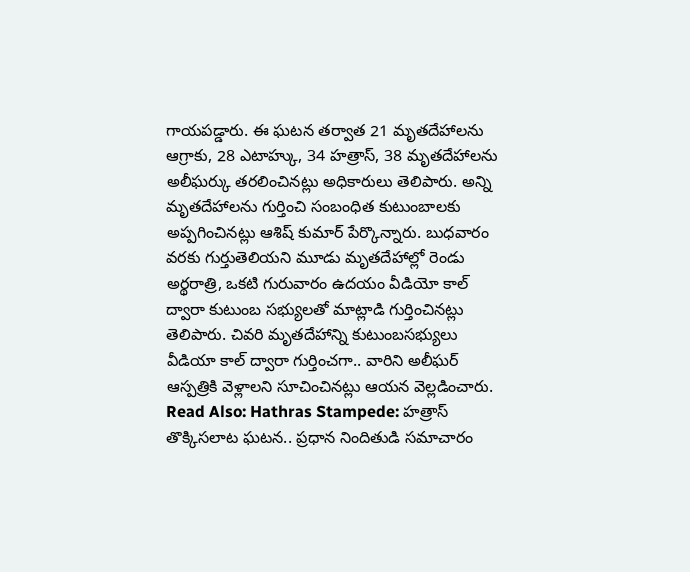గాయపడ్డారు. ఈ ఘటన తర్వాత 21 మృతదేహాలను ఆగ్రాకు, 28 ఎటాహ్కు, 34 హత్రాస్, 38 మృతదేహాలను అలీఘర్కు తరలించినట్లు అధికారులు తెలిపారు. అన్ని మృతదేహాలను గుర్తించి సంబంధిత కుటుంబాలకు అప్పగించినట్లు ఆశిష్ కుమార్ పేర్కొన్నారు. బుధవారం వరకు గుర్తుతెలియని మూడు మృతదేహాల్లో రెండు అర్థరాత్రి, ఒకటి గురువారం ఉదయం వీడియో కాల్ ద్వారా కుటుంబ సభ్యులతో మాట్లాడి గుర్తించినట్లు తెలిపారు. చివరి మృతదేహాన్ని కుటుంబసభ్యులు వీడియా కాల్ ద్వారా గుర్తించగా.. వారిని అలీఘర్ ఆస్పత్రికి వెళ్లాలని సూచించినట్లు ఆయన వెల్లడించారు.
Read Also: Hathras Stampede: హత్రాస్ తొక్కిసలాట ఘటన.. ప్రధాన నిందితుడి సమాచారం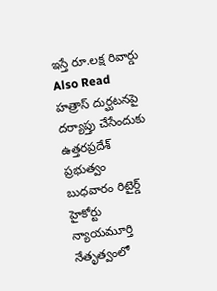ఇస్తే రూ.లక్ష రివార్డు
Also Read
హత్రాస్ దుర్ఘటనపై దర్యాప్తు చేసేందుకు ఉత్తరప్రదేశ్ ప్రభుత్వం బుధవారం రిటైర్డ్ హైకోర్టు న్యాయమూర్తి నేతృత్వంలో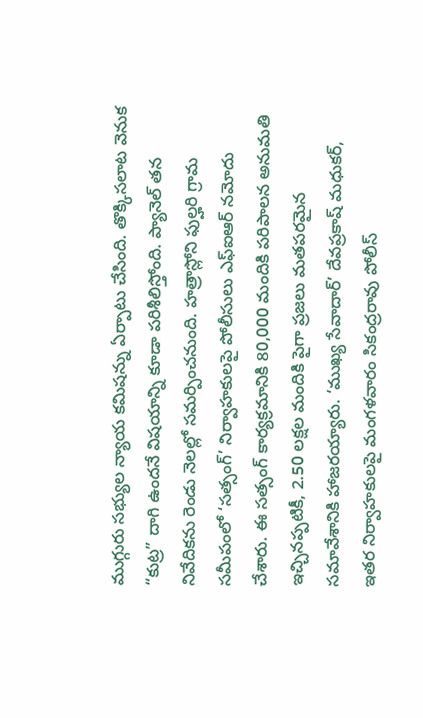ముగ్గురు సభ్యుల న్యాయ కమిషన్ను ఏర్పాటు చేసింది. తొక్కిసలాట వెనుక “కుట్ర” దాగి ఉందనే విషయాన్ని కూడా పరిశీలిస్తోంది. ప్యానెల్ తన నివేదికను రెండు నెలల్లో సమర్పించనుంది. హత్రాస్లోని ఫుల్హరి గ్రామ సమీపంలో ‘సత్సంగ్’ నిర్వాహకులపై పోలీసులు ఎఫ్ఐఆర్ నమోదు చేశారు. ఈ సత్సంగ్ కార్యక్రమానికి 80,000 మందికి పరిపాలన అనుమతి ఇచ్చినప్పటికీ, 2.50 లక్షల మందికి పైగా ప్రజలు మతపరమైన సమావేశానికి హాజరయ్యారు. ‘ముఖ్య సేవాదార్’ దేవప్రకాష్ మధుకర్, ఇతర నిర్వాహకులపై మంగళవారం సికంద్రరావు పోలీస్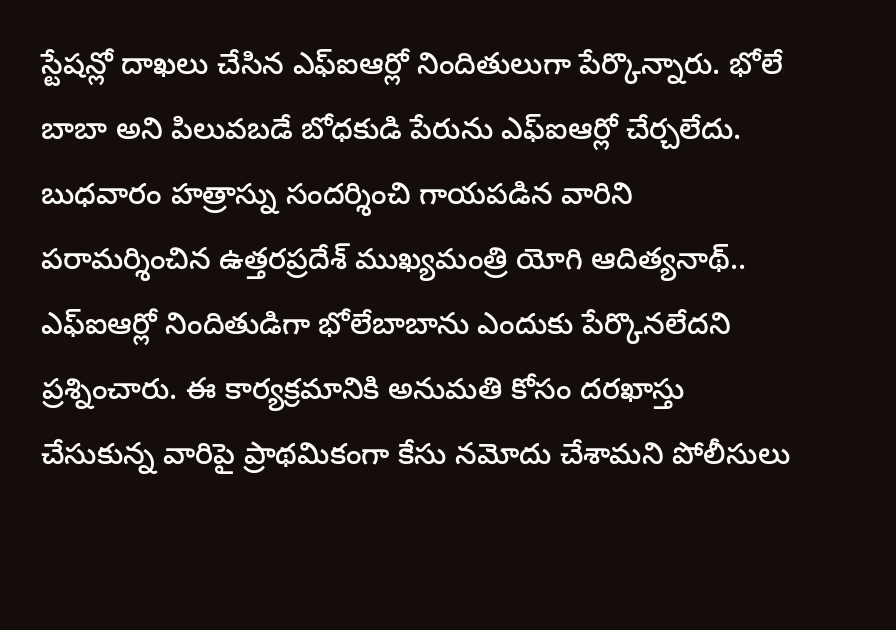స్టేషన్లో దాఖలు చేసిన ఎఫ్ఐఆర్లో నిందితులుగా పేర్కొన్నారు. భోలే బాబా అని పిలువబడే బోధకుడి పేరును ఎఫ్ఐఆర్లో చేర్చలేదు. బుధవారం హత్రాస్ను సందర్శించి గాయపడిన వారిని పరామర్శించిన ఉత్తరప్రదేశ్ ముఖ్యమంత్రి యోగి ఆదిత్యనాథ్.. ఎఫ్ఐఆర్లో నిందితుడిగా భోలేబాబాను ఎందుకు పేర్కొనలేదని ప్రశ్నించారు. ఈ కార్యక్రమానికి అనుమతి కోసం దరఖాస్తు చేసుకున్న వారిపై ప్రాథమికంగా కేసు నమోదు చేశామని పోలీసులు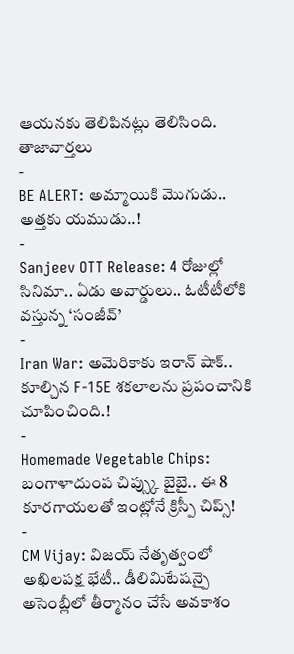ఆయనకు తెలిపినట్లు తెలిసింది.
తాజావార్తలు
-
BE ALERT: అమ్మాయికి మొగుడు.. అత్తకు యముడు..!
-
Sanjeev OTT Release: 4 రోజుల్లో సినిమా.. ఏడు అవార్డులు.. ఓటీటీలోకి వస్తున్న ‘సంజీవ్’
-
Iran War: అమెరికాకు ఇరాన్ షాక్.. కూల్చిన F-15E శకలాలను ప్రపంచానికి చూపించింది.!
-
Homemade Vegetable Chips: బంగాళాదుంప చిప్స్కు బైబై.. ఈ 8 కూరగాయలతో ఇంట్లోనే క్రిస్పీ చిప్స్!
-
CM Vijay: విజయ్ నేతృత్వంలో అఖిలపక్ష భేటీ.. డీలిమిటేషన్పై అసెంబ్లీలో తీర్మానం చేసే అవకాశం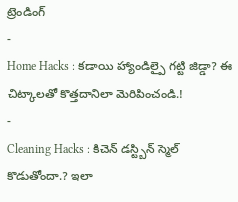ట్రెండింగ్
-
Home Hacks : కడాయి హ్యాండిల్పై గట్టి జిడ్డా? ఈ చిట్కాలతో కొత్తదానిలా మెరిపించండి.!
-
Cleaning Hacks : కిచెన్ డస్ట్బిన్ స్మెల్ కొడుతోందా.? ఇలా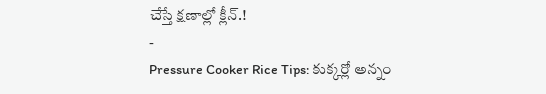చేస్తే క్షణాల్లో క్లీన్.!
-
Pressure Cooker Rice Tips: కుక్కర్లో అన్నం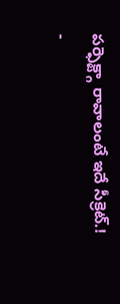పర్ఫెక్ట్గా రావాలంటే ఇదే సీక్రెట్.!
-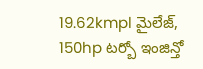19.62kmpl మైలేజ్, 150hp టర్బో ఇంజిన్తో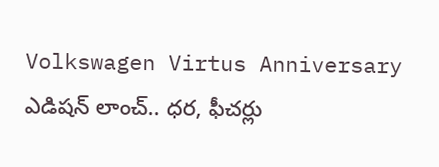Volkswagen Virtus Anniversary ఎడిషన్ లాంచ్.. ధర, ఫీచర్లు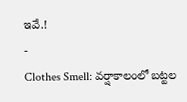ఇవే.!
-
Clothes Smell: వర్షాకాలంలో బట్టల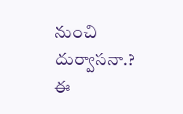నుంచి దుర్వాసనా.? ఈ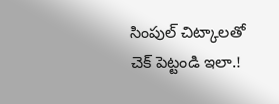సింపుల్ చిట్కాలతో చెక్ పెట్టండి ఇలా.!